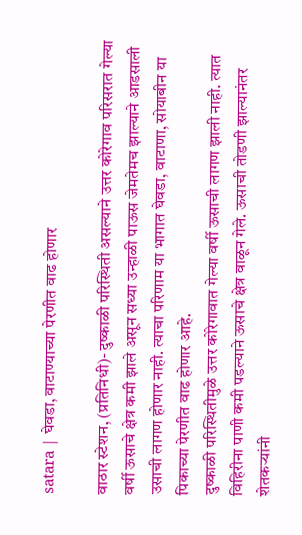satara | घेवडा, वाटाण्याच्या पेरणीत वाढ होणार

वाठार स्टेशन, (प्रतिनिधी)- दुष्काळी परिस्थिती असल्याने उत्तर कोरेगाव परिसरात गेल्या वर्षी ऊसाचे क्षेत्र कमी झाले असून सध्या उन्हाळी पाऊस जेमतेमच झाल्याने आडसाली उसाची लागण होणार नाही. त्याचा परिणाम या भागात घेवडा, वाटाणा, सोयाबीन या पिकाच्या पेरणीत वाढ होणार आहे.
दुष्काळी परिस्थितीमुळे उत्तर कोरेगावात गेल्या वर्षी ऊसाची लागण झाली नाही. त्यात विहिरीना पाणी कमी पडल्याने ऊसाचे क्षेत्र वाळून गेले. ऊसाची तोडणी झाल्यानंतर शेतकऱ्यांनी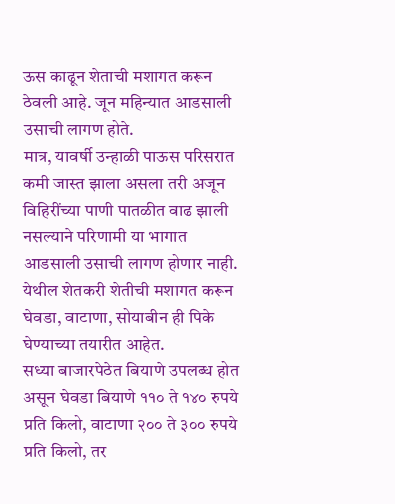ऊस काढून शेताची मशागत करून ठेवली आहे. जून महिन्यात आडसाली उसाची लागण होते.
मात्र, यावर्षी उन्हाळी पाऊस परिसरात कमी जास्त झाला असला तरी अजून विहिरींच्या पाणी पातळीत वाढ झाली नसल्याने परिणामी या भागात आडसाली उसाची लागण होणार नाही. येथील शेतकरी शेतीची मशागत करून घेवडा, वाटाणा, सोयाबीन ही पिके घेण्याच्या तयारीत आहेत.
सध्या बाजारपेठेत बियाणे उपलब्ध होत असून घेवडा बियाणे ११० ते १४० रुपये प्रति किलो, वाटाणा २०० ते ३०० रुपये प्रति किलो, तर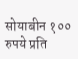सोयाबीन १०० रुपये प्रति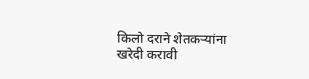किलो दराने शेतकऱ्यांना खरेदी करावी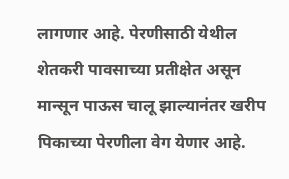लागणार आहे. पेरणीसाठी येथील शेतकरी पावसाच्या प्रतीक्षेत असून मान्सून पाऊस चालू झाल्यानंतर खरीप पिकाच्या पेरणीला वेग येणार आहे.